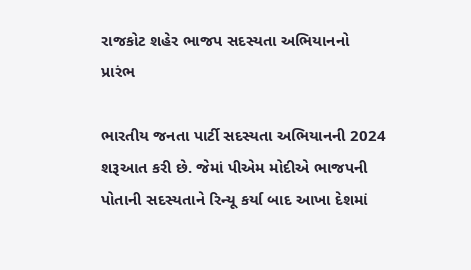રાજકોટ શહેર ભાજપ સદસ્યતા અભિયાનનો પ્રારંભ

ભારતીય જનતા પાર્ટી સદસ્યતા અભિયાનની 2024 શરૂઆત કરી છે. જેમાં પીએમ મોદીએ ભાજપની પોતાની સદસ્યતાને રિન્યૂ કર્યા બાદ આખા દેશમાં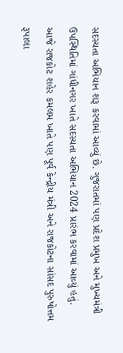સદસ્યતા અભિયાન શરૂ કરવામાં આવ્યું છે. ગુજરાતમાં પણ પ્રદેશ પ્રમુખ અને મુખ્યમંત્રી ઉપસ્થિતિમાં ગાંધીનગર ખાતે સદસ્યતા અભિયાન 2024 પ્રારંભ કરવામાં આવ્યું હતું. આજે રાજકોટ શહેર કમલમ ખાતે પણ પૂર્વ કેન્દ્રીય મંત્રી અને રાજકોટના સાંસદ પુરુષોત્તમ રૂપાલા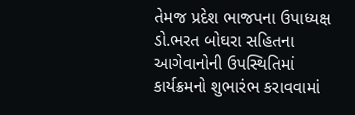તેમજ પ્રદેશ ભાજપના ઉપાધ્યક્ષ ડો.ભરત બોઘરા સહિતના આગેવાનોની ઉપસ્થિતિમાં કાર્યક્રમનો શુભારંભ કરાવવામાં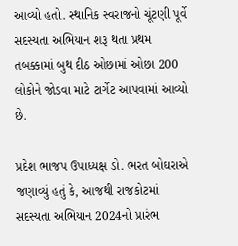આવ્યો હતો. સ્થાનિક સ્વરાજનો ચૂંટણી પૂર્વે સદસ્યતા અભિયાન શરૂ થતા પ્રથમ તબક્કામાં બુથ દીઠ ઓછામાં ઓછા 200 લોકોને જોડવા માટે ટાર્ગેટ આપવામાં આવ્યો છે.

પ્રદેશ ભાજપ ઉપાધ્યક્ષ ડો. ભરત બોઘરાએ જણાવ્યું હતું કે, આજથી રાજકોટમાં સદસ્યતા અભિયાન 2024નો પ્રારંભ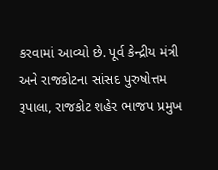કરવામાં આવ્યો છે. પૂર્વ કેન્દ્રીય મંત્રી અને રાજકોટના સાંસદ પુરુષોત્તમ રૂપાલા, રાજકોટ શહેર ભાજપ પ્રમુખ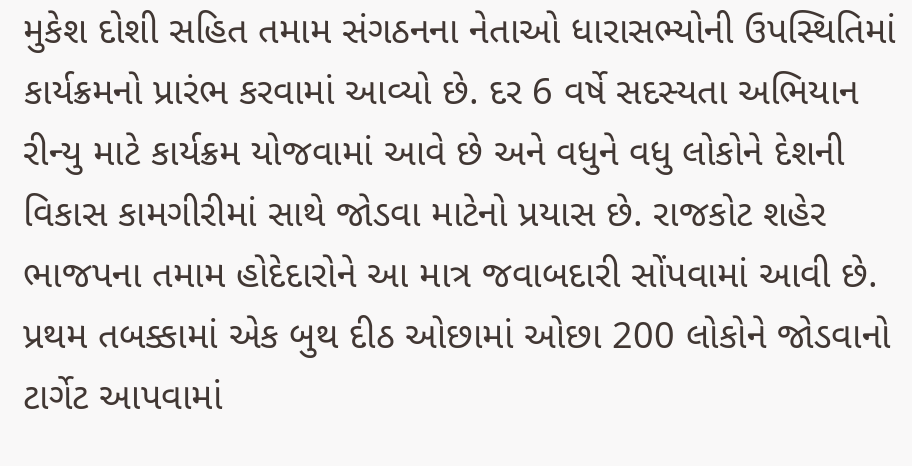મુકેશ દોશી સહિત તમામ સંગઠનના નેતાઓ ધારાસભ્યોની ઉપસ્થિતિમાં કાર્યક્રમનો પ્રારંભ કરવામાં આવ્યો છે. દર 6 વર્ષે સદસ્યતા અભિયાન રીન્યુ માટે કાર્યક્રમ યોજવામાં આવે છે અને વધુને વધુ લોકોને દેશની વિકાસ કામગીરીમાં સાથે જોડવા માટેનો પ્રયાસ છે. રાજકોટ શહેર ભાજપના તમામ હોદેદારોને આ માત્ર જવાબદારી સોંપવામાં આવી છે. પ્રથમ તબક્કામાં એક બુથ દીઠ ઓછામાં ઓછા 200 લોકોને જોડવાનો ટાર્ગેટ આપવામાં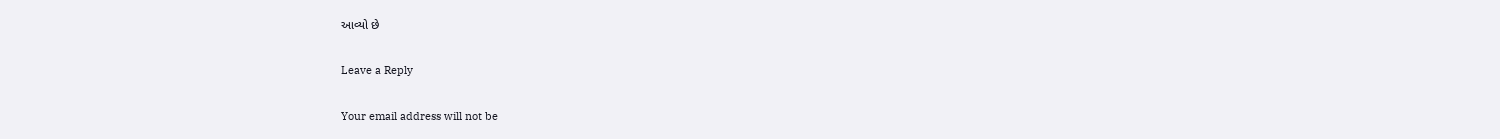આવ્યો છે

Leave a Reply

Your email address will not be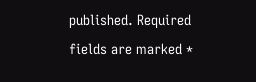published. Required fields are marked *